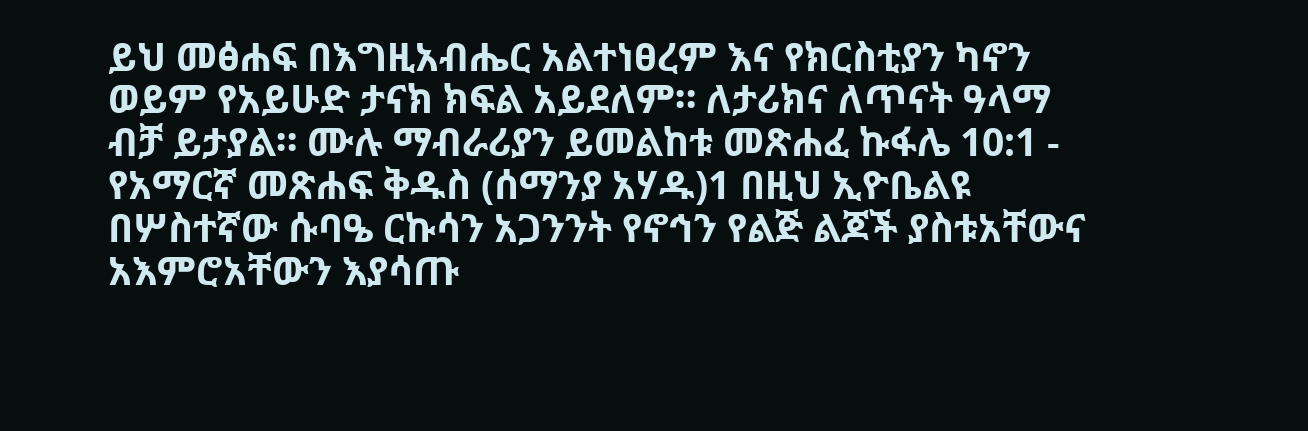ይህ መፅሐፍ በእግዚአብሔር አልተነፀረም እና የክርስቲያን ካኖን ወይም የአይሁድ ታናክ ክፍል አይደለም። ለታሪክና ለጥናት ዓላማ ብቻ ይታያል። ሙሉ ማብራሪያን ይመልከቱ መጽሐፈ ኩፋሌ 10:1 - የአማርኛ መጽሐፍ ቅዱስ (ሰማንያ አሃዱ)1 በዚህ ኢዮቤልዩ በሦስተኛው ሱባዔ ርኩሳን አጋንንት የኖኅን የልጅ ልጆች ያስቱአቸውና አእምሮአቸውን እያሳጡ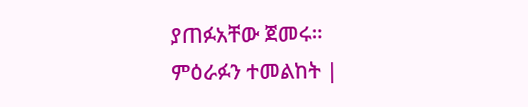ያጠፉአቸው ጀመሩ። ምዕራፉን ተመልከት |